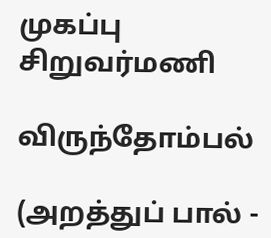முகப்பு
சிறுவர்மணி

விருந்தோம்பல்

(அறத்துப் பால் -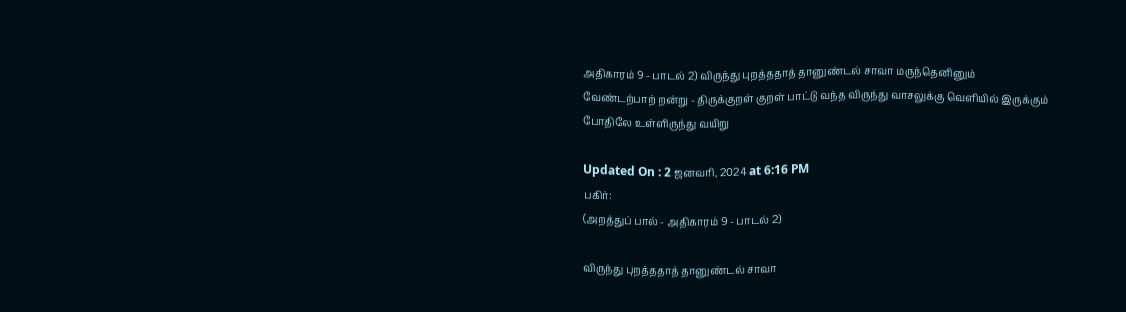அதிகாரம் 9 - பாடல் 2) விருந்து புறத்ததாத் தானுண்டல் சாவா மருந்தெனினும் வேண்டற்பாற் றன்று - திருக்குறள் குறள் பாட்டு வந்த விருந்து வாசலுக்கு வெளியில் இருக்கும் போதிலே உள்ளிருந்து வயிறு

Updated On : 2 ஜனவரி, 2024 at 6:16 PM
பகிர்:
(அறத்துப் பால் - அதிகாரம் 9 - பாடல் 2)

விருந்து புறத்ததாத் தானுண்டல் சாவா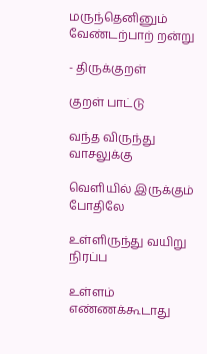மருந்தெனினும் வேண்டற்பாற் றன்று

- திருக்குறள்

குறள் பாட்டு

வந்த விருந்து வாசலுக்கு

வெளியில் இருக்கும் போதிலே

உள்ளிருந்து வயிறு நிரப்ப

உள்ளம் எண்ணக்கூடாது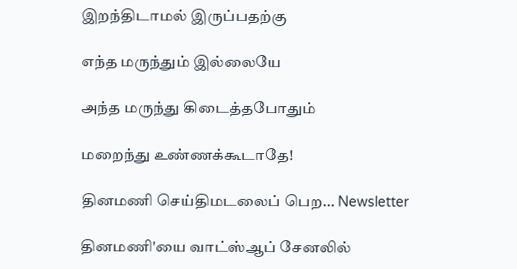இறந்திடாமல் இருப்பதற்கு

எந்த மருந்தும் இல்லையே

அந்த மருந்து கிடைத்தபோதும்

மறைந்து உண்ணக்கூடாதே!

தினமணி செய்திமடலைப் பெற... Newsletter

தினமணி'யை வாட்ஸ்ஆப் சேனலில்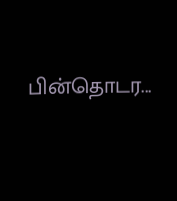பின்தொடர...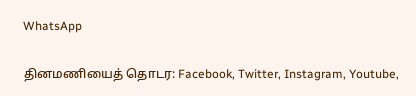WhatsApp

தினமணியைத் தொடர: Facebook, Twitter, Instagram, Youtube,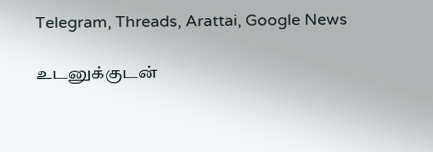Telegram, Threads, Arattai, Google News

உடனுக்குடன்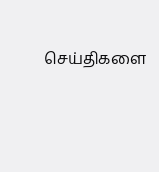செய்திகளை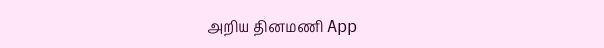அறிய தினமணி App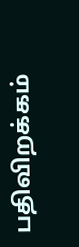பதிவிறக்கம்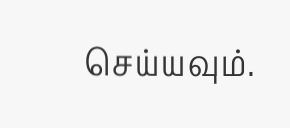செய்யவும்.